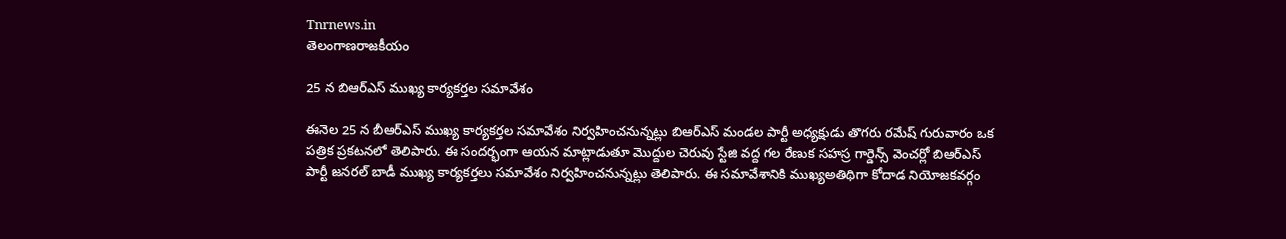Tnrnews.in
తెలంగాణరాజకీయం

25 న బిఆర్ఎస్ ముఖ్య కార్యకర్తల సమావేశం

ఈనెల 25 న బీఆర్ఎస్ ముఖ్య కార్యకర్తల సమావేశం నిర్వహించనున్నట్లు బిఆర్ఎస్ మండల పార్టీ అధ్యక్షుడు తొగరు రమేష్ గురువారం ఒక పత్రిక ప్రకటనలో తెలిపారు. ఈ సందర్భంగా ఆయన మాట్లాడుతూ మొద్దుల చెరువు స్టేజి వద్ద గల రేణుక సహస్ర గార్డెన్స్ వెంచర్లో బిఆర్ఎస్ పార్టీ జనరల్ బాడీ ముఖ్య కార్యకర్తలు సమావేశం నిర్వహించనున్నట్లు తెలిపారు. ఈ సమావేశానికి ముఖ్యఅతిథిగా కోదాడ నియోజకవర్గం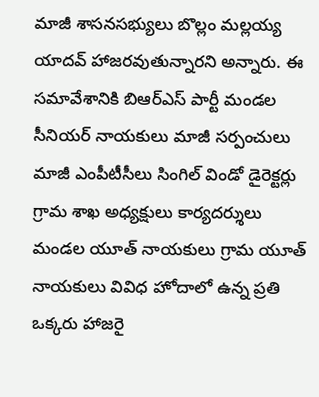మాజీ శాసనసభ్యులు బొల్లం మల్లయ్య యాదవ్ హాజరవుతున్నారని అన్నారు. ఈ సమావేశానికి బిఆర్ఎస్ పార్టీ మండల సీనియర్ నాయకులు మాజీ సర్పంచులు మాజీ ఎంపీటీసీలు సింగిల్ విండో డైరెక్టర్లు గ్రామ శాఖ అధ్యక్షులు కార్యదర్శులు మండల యూత్ నాయకులు గ్రామ యూత్ నాయకులు వివిధ హోదాలో ఉన్న ప్రతి ఒక్కరు హాజరై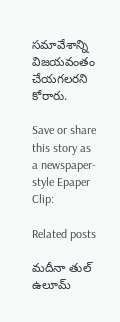సమావేశాన్ని విజయవంతం చేయగలరని కోరారు.

Save or share this story as a newspaper-style Epaper Clip:

Related posts

మదీనా తుల్ ఉలూమ్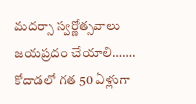మదర్సా స్వర్ణోత్సవాలు జయప్రదం చేయాలి…….  కోదాడలో గత 50 ఏళ్లుగా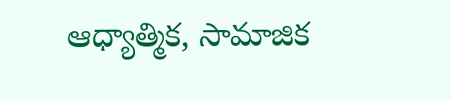ఆధ్యాత్మిక, సామాజిక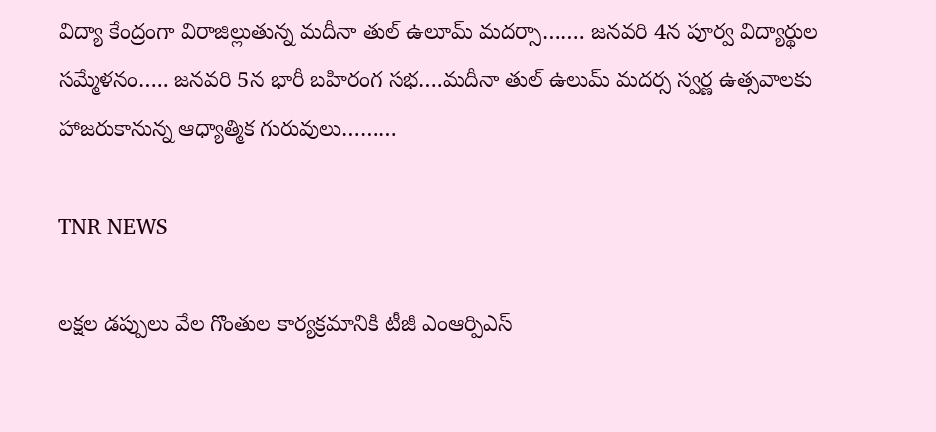విద్యా కేంద్రంగా విరాజిల్లుతున్న మదీనా తుల్ ఉలూమ్ మదర్సా……. జనవరి 4న పూర్వ విద్యార్థుల సమ్మేళనం….. జనవరి 5న భారీ బహిరంగ సభ….మదీనా తుల్ ఉలుమ్ మదర్స స్వర్ణ ఉత్సవాలకు హాజరుకానున్న ఆధ్యాత్మిక గురువులు………

TNR NEWS

లక్షల డప్పులు వేల గొంతుల కార్యక్రమానికి టీజీ ఎంఆర్పిఎస్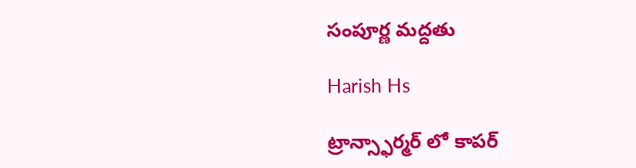సంపూర్ణ మద్దతు

Harish Hs

ట్రాన్స్ఫార్మర్ లో కాపర్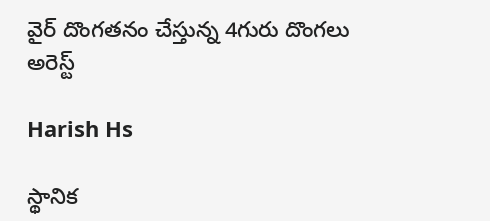వైర్ దొంగతనం చేస్తున్న 4గురు దొంగలు అరెస్ట్

Harish Hs

స్థానిక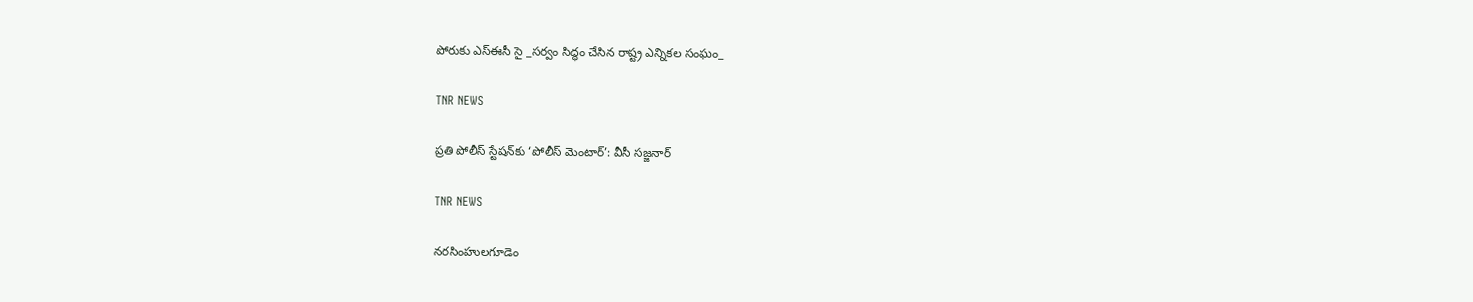పోరుకు ఎస్‌ఈసీ సై _సర్వం సిద్ధం చేసిన రాష్ట్ర ఎన్నికల సంఘం_

TNR NEWS

ప్రతి పోలీస్ స్టేషన్‌కు ‘పోలీస్ మెంటార్’: వీసీ సజ్జనార్

TNR NEWS

నరసింహులగూడెం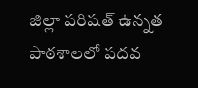జిల్లా పరిషత్ ఉన్నత పాఠశాలలో పదవ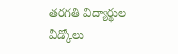తరగతి విద్యార్థుల వీడ్కోలు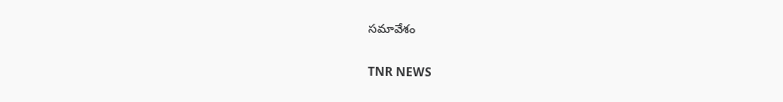సమావేశం

TNR NEWS